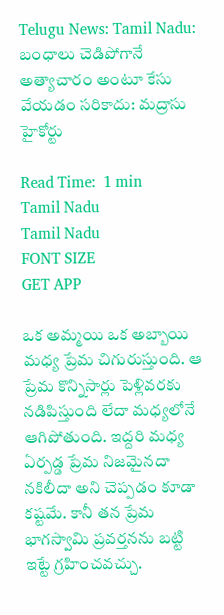Telugu News: Tamil Nadu: బంధాలు చెడిపోగానే అత్యాచారం అంటూ కేసు వేయడం సరికాదు: మద్రాసు హైకోర్టు

Read Time:  1 min
Tamil Nadu
Tamil Nadu
FONT SIZE
GET APP

ఒక అమ్మయి ఒక అబ్బాయి మధ్య ప్రేమ చిగురుస్తుంది. ఆ ప్రేమ కొన్నిసార్లు పెళ్లివరకు నడిపిస్తుంది లేదా మధ్యలోనే ఆగిపోతుంది. ఇద్దరి మధ్య ఏర్పడ్డ ప్రేమ నిజమైనదా నకిలీదా అని చెప్పడం కూడా కష్టమే. కానీ తన ప్రేమ భాగస్వామి ప్రవర్తనను బట్టి ఇట్టే గ్రహించవచ్చు.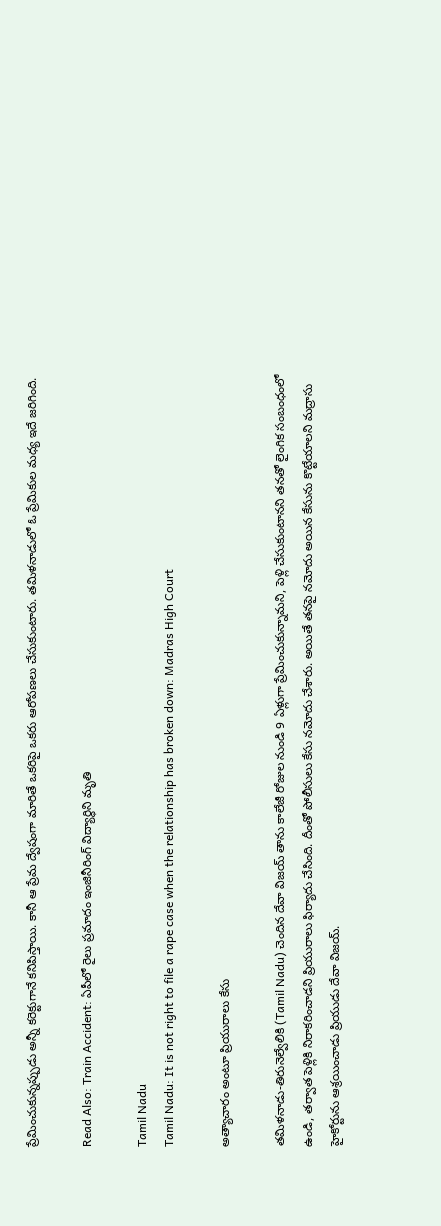ప్రేమించుకున్నప్పుడు అన్నీ కరెక్టుగానే కనిపిస్తాయి. కానీ ఆ ప్రేమ ద్వేషంగా మారితే ఒకరిపై ఒకరు ఆరోపణలు చేసుకుంటారు. తమిళనాడులో ఓ ప్రేమికుల మధ్య ఇదే జరిగింది.

Read Also: Train Accident: ఏపీలో రైలు ప్రమాదం ఇంజినీరింగ్ విద్యార్థిని మృతి

Tamil Nadu
Tamil Nadu: It is not right to file a rape case when the relationship has broken down: Madras High Court

అత్యాచారం అంటూ ప్రియురాలు కేసు

తమిళనాడు-తిరునెల్వేలికి (Tamil Nadu) చెందిన దేవా విజయ్ తాను కాలేజీ రోజుల నుండి 9 ఏళ్లుగా ప్రేమించుకున్నామని, పెళ్లి చేసుకుంటానని తనతో లైంగిక సంబంధంలో ఉండి, తర్వాత పెళ్లికి నిరాకరించాడని ప్రియురాలు ఫిర్యాదు చేసింది. దీంతో పోలీసులు కేసు నమోదు చేశారు. అయితే తనపై నమోదు అయిన కేసును కొట్టేయాలని మద్రాసు హైకోర్టును ఆశ్రయించాడు ప్రియుడు దేవా విజయ్.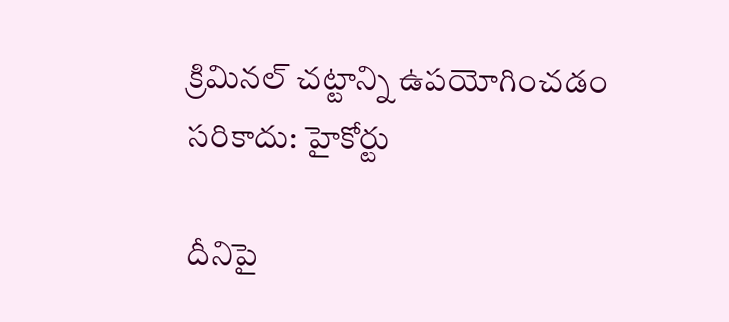క్రిమినల్ చట్టాన్ని ఉపయోగించడం సరికాదు: హైకోర్టు

దీనిపై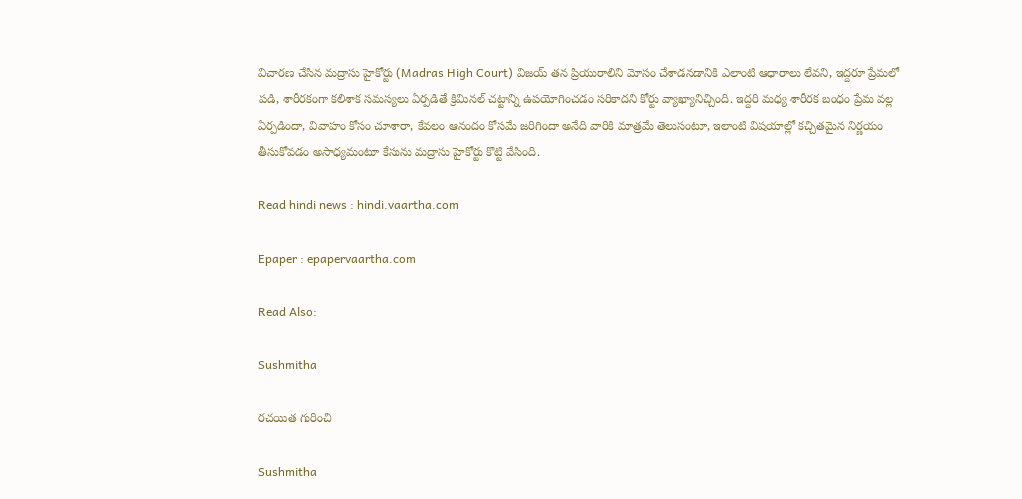విచారణ చేసిన మద్రాసు హైకోర్టు (Madras High Court) విజయ్ తన ప్రియురాలిని మోసం చేశాడనడానికి ఎలాంటి ఆధారాలు లేవని, ఇద్దరూ ప్రేమలో పడి, శారీరకంగా కలిశాక సమస్యలు ఏర్పడితే క్రిమినల్ చట్టాన్ని ఉపయోగించడం సరికాదని కోర్టు వ్యాఖ్యానిచ్చింది. ఇద్దరి మధ్య శారీరక బంధం ప్రేమ వల్ల ఏర్పడిందా, వివాహం కోసం చూశారా, కేవలం ఆనందం కోసమే జరిగిందా అనేది వారికి మాత్రమే తెలుసంటూ, ఇలాంటి విషయాల్లో కచ్చితమైన నిర్ణయం తీసుకోవడం అసాధ్యమంటూ కేసును మద్రాసు హైకోర్టు కొట్టి వేసింది.

Read hindi news : hindi.vaartha.com

Epaper : epapervaartha.com

Read Also:

Sushmitha

రచయిత గురించి

Sushmitha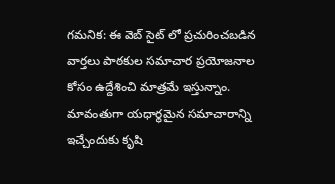గమనిక: ఈ వెబ్ సైట్ లో ప్రచురించబడిన వార్తలు పాఠకుల సమాచార ప్రయోజనాల కోసం ఉద్దేశించి మాత్రమే ఇస్తున్నాం. మావంతుగా యధార్థమైన సమాచారాన్ని ఇచ్చేందుకు కృషి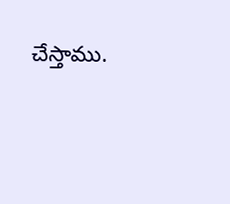చేస్తాము.